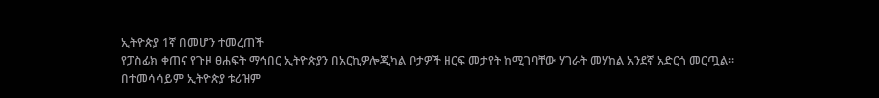ኢትዮጵያ 1ኛ በመሆን ተመረጠች
የፓስፊክ ቀጠና የጉዞ ፀሐፍት ማኅበር ኢትዮጵያን በአርኪዎሎጂካል ቦታዎች ዘርፍ መታየት ከሚገባቸው ሃገራት መሃከል አንደኛ አድርጎ መርጧል፡፡ በተመሳሳይም ኢትዮጵያ ቱሪዝም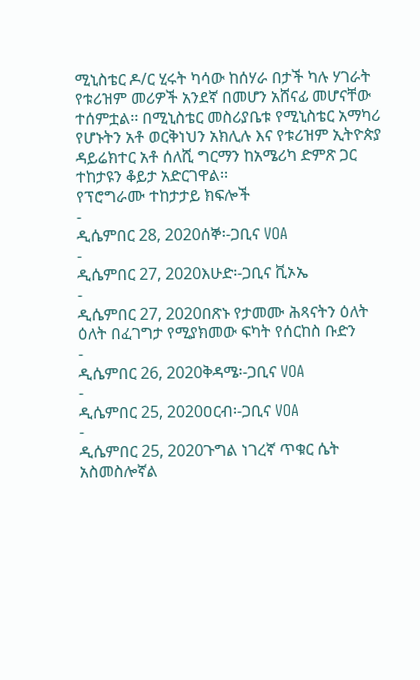ሚኒስቴር ዶ/ር ሂሩት ካሳው ከሰሃራ በታች ካሉ ሃገራት የቱሪዝም መሪዎች አንደኛ በመሆን አሸናፊ መሆናቸው ተሰምቷል፡፡ በሚኒስቴር መስሪያቤቱ የሚኒስቴር አማካሪ የሆኑትን አቶ ወርቅነህን አክሊሉ እና የቱሪዝም ኢትዮጵያ ዳይሬክተር አቶ ሰለሺ ግርማን ከአሜሪካ ድምጽ ጋር ተከታዩን ቆይታ አድርገዋል፡፡
የፕሮግራሙ ተከታታይ ክፍሎች
-
ዲሴምበር 28, 2020ሰኞ፡-ጋቢና VOA
-
ዲሴምበር 27, 2020እሁድ፡-ጋቢና ቪኦኤ
-
ዲሴምበር 27, 2020በጽኑ የታመሙ ሕጻናትን ዕለት ዕለት በፈገግታ የሚያክመው ፍካት የሰርከስ ቡድን
-
ዲሴምበር 26, 2020ቅዳሜ፡-ጋቢና VOA
-
ዲሴምበር 25, 2020ዐርብ፡-ጋቢና VOA
-
ዲሴምበር 25, 2020ጉግል ነገረኛ ጥቁር ሴት አስመስሎኛል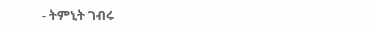- ትምኒት ገብሩ